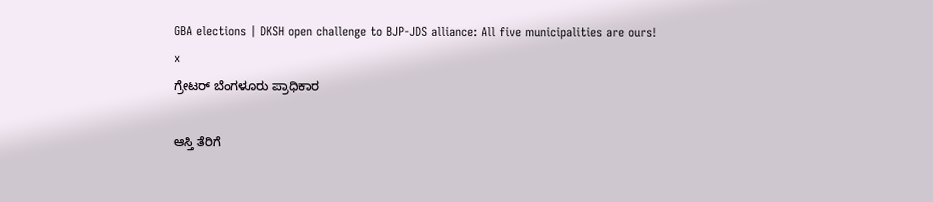GBA elections | DKSH open challenge to BJP-JDS alliance: All five municipalities are ours!
x
ಗ್ರೇಟರ್‌ ಬೆಂಗಳೂರು ಪ್ರಾಧಿಕಾರ

ಆಸ್ತಿ ತೆರಿಗೆ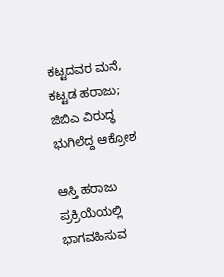ಕಟ್ಟದವರ ಮನೆ, ಕಟ್ಟಡ ಹರಾಜು; ಜಿಬಿಎ ವಿರುದ್ಧ ಭುಗಿಲೆದ್ದ ಆಕ್ರೋಶ

ಆಸ್ತಿ ಹರಾಜು ಪ್ರಕ್ರಿಯೆಯಲ್ಲಿ ಭಾಗವಹಿಸುವ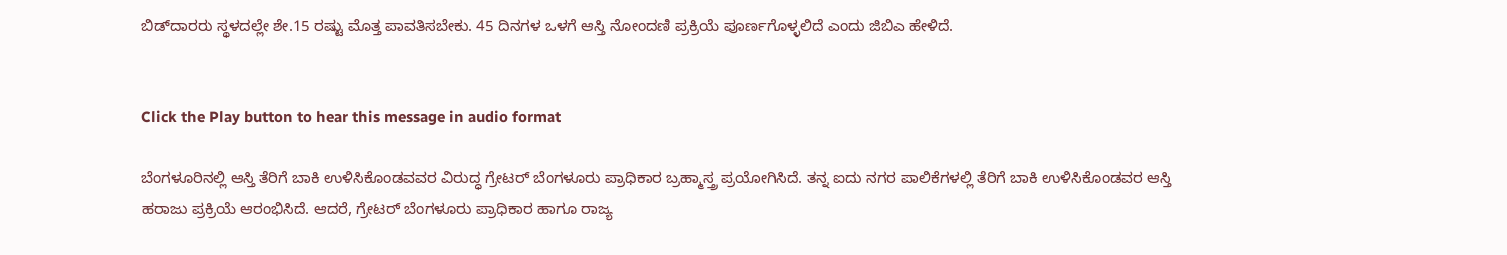ಬಿಡ್‌ದಾರರು ಸ್ಥಳದಲ್ಲೇ ಶೇ.15 ರಷ್ಟು ಮೊತ್ತ ಪಾವತಿಸಬೇಕು. 45 ದಿನಗಳ ಒಳಗೆ ಆಸ್ತಿ ನೋಂದಣಿ ಪ್ರಕ್ರಿಯೆ ಪೂರ್ಣಗೊಳ್ಳಲಿದೆ ಎಂದು ಜಿಬಿಎ ಹೇಳಿದೆ.


Click the Play button to hear this message in audio format

ಬೆಂಗಳೂರಿನಲ್ಲಿ ಆಸ್ತಿ ತೆರಿಗೆ ಬಾಕಿ ಉಳಿಸಿಕೊಂಡವವರ ವಿರುದ್ಧ ಗ್ರೇಟರ್‌ ಬೆಂಗಳೂರು ಪ್ರಾಧಿಕಾರ ಬ್ರಹ್ಮಾಸ್ತ್ರ ಪ್ರಯೋಗಿಸಿದೆ. ತನ್ನ ಐದು ನಗರ ಪಾಲಿಕೆಗಳಲ್ಲಿ ತೆರಿಗೆ ಬಾಕಿ ಉಳಿಸಿಕೊಂಡವರ ಆಸ್ತಿ ಹರಾಜು ಪ್ರಕ್ರಿಯೆ ಆರಂಭಿಸಿದೆ. ಆದರೆ, ಗ್ರೇಟರ್‌ ಬೆಂಗಳೂರು ಪ್ರಾಧಿಕಾರ ಹಾಗೂ ರಾಜ್ಯ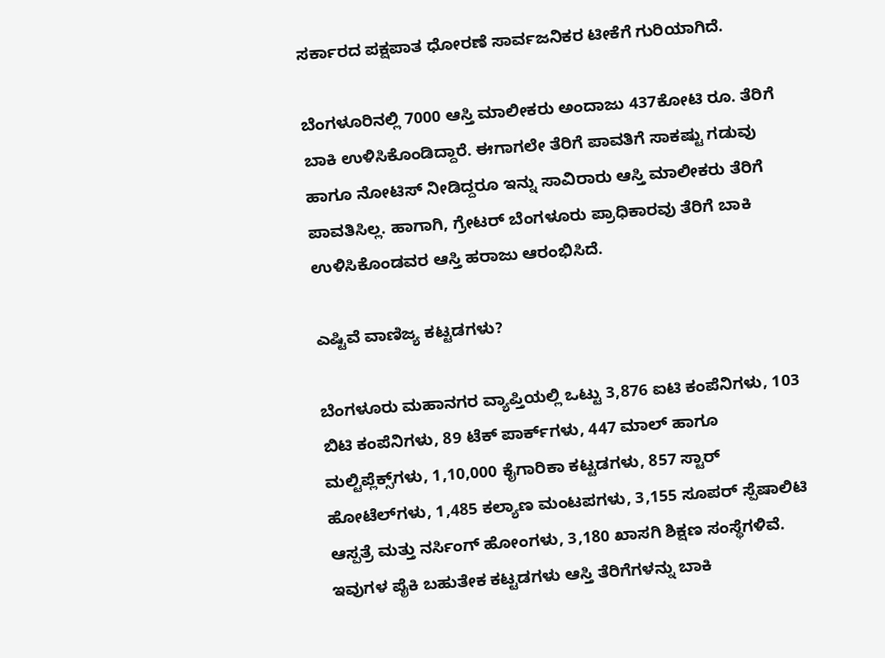ಸರ್ಕಾರದ ಪಕ್ಷಪಾತ ಧೋರಣೆ ಸಾರ್ವಜನಿಕರ ಟೀಕೆಗೆ ಗುರಿಯಾಗಿದೆ.

ಬೆಂಗಳೂರಿನಲ್ಲಿ 7000 ಆಸ್ತಿ ಮಾಲೀಕರು ಅಂದಾಜು 437ಕೋಟಿ ರೂ. ತೆರಿಗೆ ಬಾಕಿ ಉಳಿಸಿಕೊಂಡಿದ್ದಾರೆ. ಈಗಾಗಲೇ ತೆರಿಗೆ ಪಾವತಿಗೆ ಸಾಕಷ್ಟು ಗಡುವು ಹಾಗೂ ನೋಟಿಸ್‌ ನೀಡಿದ್ದರೂ ಇನ್ನು ಸಾವಿರಾರು ಆಸ್ತಿ ಮಾಲೀಕರು ತೆರಿಗೆ ಪಾವತಿಸಿಲ್ಲ. ಹಾಗಾಗಿ, ಗ್ರೇಟರ್‌ ಬೆಂಗಳೂರು ಪ್ರಾಧಿಕಾರವು ತೆರಿಗೆ ಬಾಕಿ ಉಳಿಸಿಕೊಂಡವರ ಆಸ್ತಿ ಹರಾಜು ಆರಂಭಿಸಿದೆ.

ಎಷ್ಟಿವೆ ವಾಣಿಜ್ಯ ಕಟ್ಟಡಗಳು?

ಬೆಂಗಳೂರು ಮಹಾನಗರ ವ್ಯಾಪ್ತಿಯಲ್ಲಿ ಒಟ್ಟು 3,876 ಐಟಿ ಕಂಪೆನಿಗಳು, 103 ಬಿಟಿ ಕಂಪೆನಿಗಳು, 89 ಟೆಕ್‌ ಪಾರ್ಕ್‌ಗಳು, 447 ಮಾಲ್ ಹಾಗೂ ಮಲ್ಟಿಪ್ಲೆಕ್ಸ್‌ಗಳು, 1,10,000 ಕೈಗಾರಿಕಾ ಕಟ್ಟಡಗಳು, 857 ಸ್ಟಾರ್ ಹೋಟೆಲ್‌ಗಳು, 1,485 ಕಲ್ಯಾಣ ಮಂಟಪಗಳು, 3,155 ಸೂಪರ್ ಸ್ಪೆಷಾಲಿಟಿ ಆಸ್ಪತ್ರೆ ಮತ್ತು ನರ್ಸಿಂಗ್ ಹೋಂಗಳು, 3,180 ಖಾಸಗಿ ಶಿಕ್ಷಣ ಸಂಸ್ಥೆಗಳಿವೆ. ಇವುಗಳ ಪೈಕಿ ಬಹುತೇಕ ಕಟ್ಟಡಗಳು ಆಸ್ತಿ ತೆರಿಗೆಗಳನ್ನು ಬಾಕಿ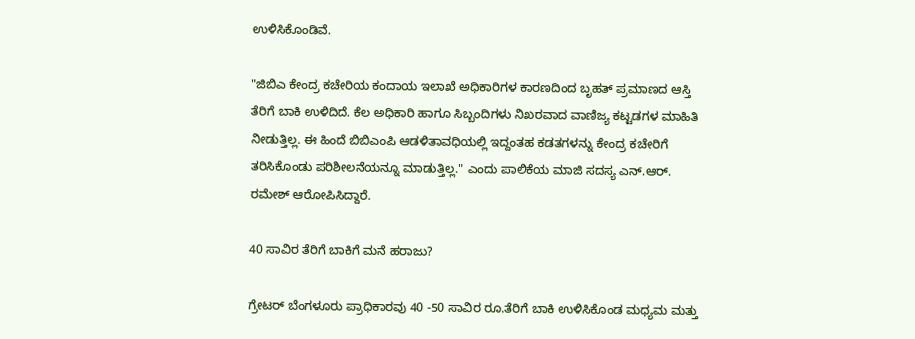ಉಳಿಸಿಕೊಂಡಿವೆ.

"ಜಿಬಿಎ ಕೇಂದ್ರ ಕಚೇರಿಯ ಕಂದಾಯ ಇಲಾಖೆ ಅಧಿಕಾರಿಗಳ ಕಾರಣದಿಂದ ಬೃಹತ್ ಪ್ರಮಾಣದ ಆಸ್ತಿ ತೆರಿಗೆ ಬಾಕಿ ಉಳಿದಿದೆ. ಕೆಲ ಅಧಿಕಾರಿ ಹಾಗೂ ಸಿಬ್ಬಂದಿಗಳು ನಿಖರವಾದ ವಾಣಿಜ್ಯ ಕಟ್ಟಡಗಳ ಮಾಹಿತಿ ನೀಡುತ್ತಿಲ್ಲ. ಈ ಹಿಂದೆ ಬಿಬಿಎಂಪಿ ಆಡಳಿತಾವಧಿಯಲ್ಲಿ ಇದ್ದಂತಹ ಕಡತಗಳನ್ನು ಕೇಂದ್ರ ಕಚೇರಿಗೆ ತರಿಸಿಕೊಂಡು ಪರಿಶೀಲನೆಯನ್ನೂ ಮಾಡುತ್ತಿಲ್ಲ." ಎಂದು ಪಾಲಿಕೆಯ ಮಾಜಿ ಸದಸ್ಯ ಎನ್‌.ಆರ್‌. ರಮೇಶ್ ಆರೋಪಿಸಿದ್ದಾರೆ.

40 ಸಾವಿರ ತೆರಿಗೆ ಬಾಕಿಗೆ ಮನೆ ಹರಾಜು?

ಗ್ರೇಟರ್‌ ಬೆಂಗಳೂರು ಪ್ರಾಧಿಕಾರವು 40 -50 ಸಾವಿರ ರೂ.ತೆರಿಗೆ ಬಾಕಿ ಉಳಿಸಿಕೊಂಡ ಮಧ್ಯಮ ಮತ್ತು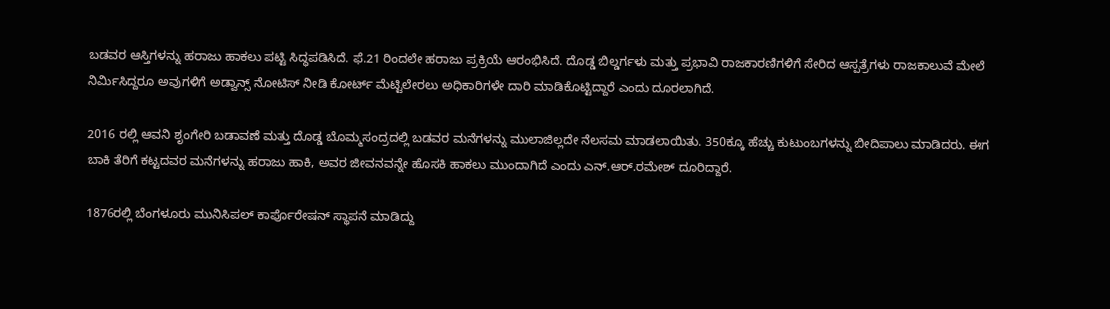ಬಡವರ ಆಸ್ತಿಗಳನ್ನು ಹರಾಜು ಹಾಕಲು ಪಟ್ಟಿ ಸಿದ್ಧಪಡಿಸಿದೆ. ಫೆ.21 ರಿಂದಲೇ ಹರಾಜು ಪ್ರಕ್ರಿಯೆ ಆರಂಭಿಸಿದೆ. ದೊಡ್ಡ ಬಿಲ್ಡರ್ಗಳು ಮತ್ತು ಪ್ರಭಾವಿ ರಾಜಕಾರಣಿಗಳಿಗೆ ಸೇರಿದ ಆಸ್ಪತ್ರೆಗಳು ರಾಜಕಾಲುವೆ ಮೇಲೆ ನಿರ್ಮಿಸಿದ್ದರೂ ಅವುಗಳಿಗೆ ಅಡ್ವಾನ್ಸ್ ನೋಟಿಸ್ ನೀಡಿ ಕೋರ್ಟ್ ಮೆಟ್ಟಿಲೇರಲು ಅಧಿಕಾರಿಗಳೇ ದಾರಿ ಮಾಡಿಕೊಟ್ಟಿದ್ದಾರೆ ಎಂದು ದೂರಲಾಗಿದೆ.

2016 ರಲ್ಲಿ ಆವನಿ ಶೃಂಗೇರಿ ಬಡಾವಣೆ ಮತ್ತು ದೊಡ್ಡ ಬೊಮ್ಮಸಂದ್ರದಲ್ಲಿ ಬಡವರ ಮನೆಗಳನ್ನು ಮುಲಾಜಿಲ್ಲದೇ ನೆಲಸಮ ಮಾಡಲಾಯಿತು. 350ಕ್ಕೂ ಹೆಚ್ಚು ಕುಟುಂಬಗಳನ್ನು ಬೀದಿಪಾಲು ಮಾಡಿದರು. ಈಗ ಬಾಕಿ ತೆರಿಗೆ ಕಟ್ಟದವರ ಮನೆಗಳನ್ನು ಹರಾಜು ಹಾಕಿ, ಅವರ ಜೀವನವನ್ನೇ ಹೊಸಕಿ ಹಾಕಲು ಮುಂದಾಗಿದೆ ಎಂದು ಎನ್‌.ಆರ್‌.ರಮೇಶ್‌ ದೂರಿದ್ದಾರೆ.

1876ರಲ್ಲಿ ಬೆಂಗಳೂರು ಮುನಿಸಿಪಲ್ ಕಾರ್ಪೊರೇಷನ್ ಸ್ಥಾಪನೆ ಮಾಡಿದ್ದು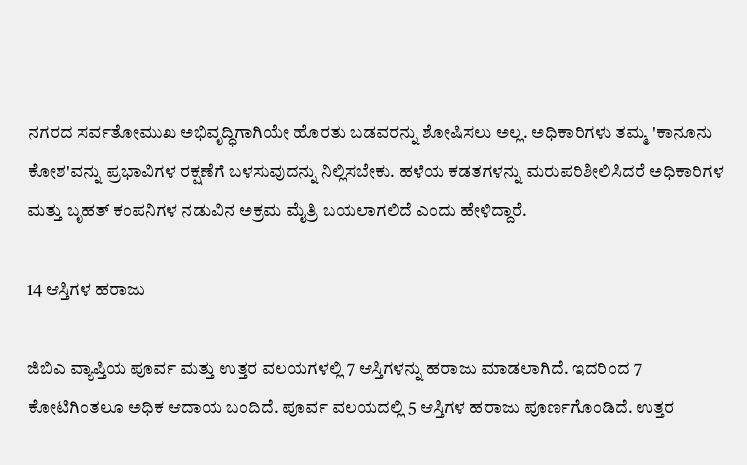ನಗರದ ಸರ್ವತೋಮುಖ ಅಭಿವೃದ್ಧಿಗಾಗಿಯೇ ಹೊರತು ಬಡವರನ್ನು ಶೋಷಿಸಲು ಅಲ್ಲ. ಅಧಿಕಾರಿಗಳು ತಮ್ಮ 'ಕಾನೂನು ಕೋಶ'ವನ್ನು ಪ್ರಭಾವಿಗಳ ರಕ್ಷಣೆಗೆ ಬಳಸುವುದನ್ನು ನಿಲ್ಲಿಸಬೇಕು. ಹಳೆಯ ಕಡತಗಳನ್ನು ಮರುಪರಿಶೀಲಿಸಿದರೆ ಅಧಿಕಾರಿಗಳ ಮತ್ತು ಬೃಹತ್ ಕಂಪನಿಗಳ ನಡುವಿನ ಅಕ್ರಮ ಮೈತ್ರಿ ಬಯಲಾಗಲಿದೆ ಎಂದು ಹೇಳಿದ್ದಾರೆ.

14 ಆಸ್ತಿಗಳ ಹರಾಜು

ಜಿಬಿಎ ವ್ಯಾಪ್ತಿಯ ಪೂರ್ವ ಮತ್ತು ಉತ್ತರ ವಲಯಗಳಲ್ಲಿ 7 ಆಸ್ತಿಗಳನ್ನು ಹರಾಜು ಮಾಡಲಾಗಿದೆ. ಇದರಿಂದ 7 ಕೋಟಿಗಿಂತಲೂ ಅಧಿಕ ಆದಾಯ ಬಂದಿದೆ. ಪೂರ್ವ ವಲಯದಲ್ಲಿ 5 ಆಸ್ತಿಗಳ ಹರಾಜು ಪೂರ್ಣಗೊಂಡಿದೆ. ಉತ್ತರ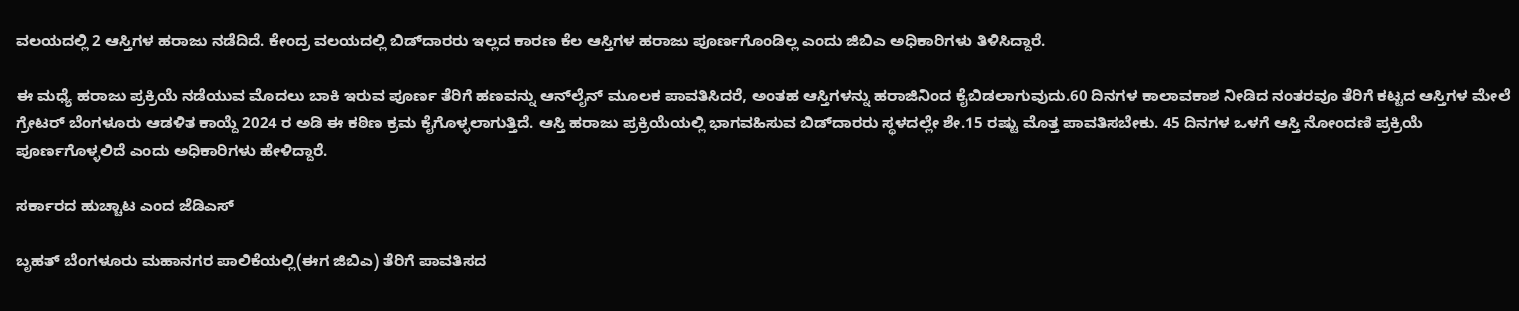ವಲಯದಲ್ಲಿ 2 ಆಸ್ತಿಗಳ ಹರಾಜು ನಡೆದಿದೆ. ಕೇಂದ್ರ ವಲಯದಲ್ಲಿ ಬಿಡ್‌ದಾರರು ಇಲ್ಲದ ಕಾರಣ ಕೆಲ ಆಸ್ತಿಗಳ ಹರಾಜು ಪೂರ್ಣಗೊಂಡಿಲ್ಲ ಎಂದು ಜಿಬಿಎ ಅಧಿಕಾರಿಗಳು ತಿಳಿಸಿದ್ದಾರೆ.

ಈ ಮಧ್ಯೆ ಹರಾಜು ಪ್ರಕ್ರಿಯೆ ನಡೆಯುವ ಮೊದಲು ಬಾಕಿ ಇರುವ ಪೂರ್ಣ ತೆರಿಗೆ ಹಣವನ್ನು ಆನ್‌ಲೈನ್‌ ಮೂಲಕ ಪಾವತಿಸಿದರೆ, ಅಂತಹ ಆಸ್ತಿಗಳನ್ನು ಹರಾಜಿನಿಂದ ಕೈಬಿಡಲಾಗುವುದು.60 ದಿನಗಳ ಕಾಲಾವಕಾಶ ನೀಡಿದ ನಂತರವೂ ತೆರಿಗೆ ಕಟ್ಟದ ಆಸ್ತಿಗಳ ಮೇಲೆ ಗ್ರೇಟರ್ ಬೆಂಗಳೂರು ಆಡಳಿತ ಕಾಯ್ದೆ 2024 ರ ಅಡಿ ಈ ಕಠಿಣ ಕ್ರಮ ಕೈಗೊಳ್ಳಲಾಗುತ್ತಿದೆ. ಆಸ್ತಿ ಹರಾಜು ಪ್ರಕ್ರಿಯೆಯಲ್ಲಿ ಭಾಗವಹಿಸುವ ಬಿಡ್‌ದಾರರು ಸ್ಥಳದಲ್ಲೇ ಶೇ.15 ರಷ್ಟು ಮೊತ್ತ ಪಾವತಿಸಬೇಕು. 45 ದಿನಗಳ ಒಳಗೆ ಆಸ್ತಿ ನೋಂದಣಿ ಪ್ರಕ್ರಿಯೆ ಪೂರ್ಣಗೊಳ್ಳಲಿದೆ ಎಂದು ಅಧಿಕಾರಿಗಳು ಹೇಳಿದ್ದಾರೆ.

ಸರ್ಕಾರದ ಹುಚ್ಚಾಟ ಎಂದ ಜೆಡಿಎಸ್‌

ಬೃಹತ್‌ ಬೆಂಗಳೂರು ಮಹಾನಗರ ಪಾಲಿಕೆಯಲ್ಲಿ(ಈಗ ಜಿಬಿಎ) ತೆರಿಗೆ ಪಾವತಿಸದ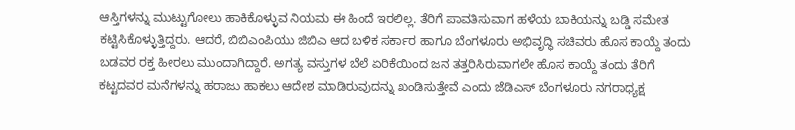ಆಸ್ತಿಗಳನ್ನು ಮುಟ್ಟುಗೋಲು ಹಾಕಿಕೊಳ್ಳುವ ನಿಯಮ ಈ ಹಿಂದೆ ಇರಲಿಲ್ಲ. ತೆರಿಗೆ ಪಾವತಿಸುವಾಗ ಹಳೆಯ ಬಾಕಿಯನ್ನು ಬಡ್ಡಿ ಸಮೇತ ಕಟ್ಟಿಸಿಕೊಳ್ಳುತ್ತಿದ್ದರು. ಆದರೆ, ಬಿಬಿಎಂಪಿಯು ಜಿಬಿಎ ಆದ ಬಳಿಕ ಸರ್ಕಾರ ಹಾಗೂ ಬೆಂಗಳೂರು ಅಭಿವೃದ್ಧಿ ಸಚಿವರು ಹೊಸ ಕಾಯ್ದೆ ತಂದು ಬಡವರ ರಕ್ತ ಹೀರಲು ಮುಂದಾಗಿದ್ದಾರೆ. ಅಗತ್ಯ ವಸ್ತುಗಳ ಬೆಲೆ ಏರಿಕೆಯಿಂದ ಜನ ತತ್ತರಿಸಿರುವಾಗಲೇ ಹೊಸ ಕಾಯ್ದೆ ತಂದು ತೆರಿಗೆ ಕಟ್ಟದವರ ಮನೆಗಳನ್ನು ಹರಾಜು ಹಾಕಲು ಆದೇಶ ಮಾಡಿರುವುದನ್ನು ಖಂಡಿಸುತ್ತೇವೆ ಎಂದು ಜೆಡಿಎಸ್ ಬೆಂಗಳೂರು ನಗರಾಧ್ಯಕ್ಷ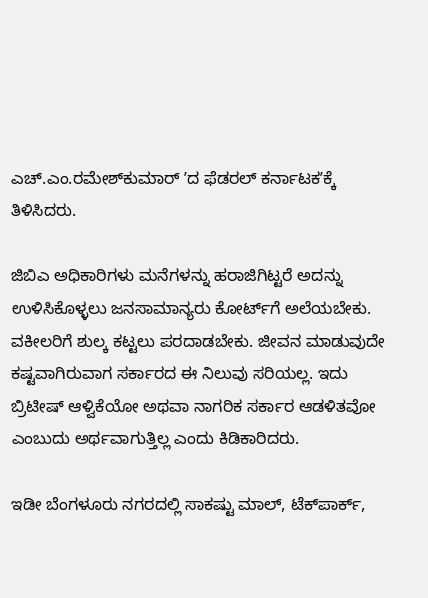ಎಚ್.ಎಂ.ರಮೇಶ್‌ಕುಮಾರ್‌ ʼದ ಫೆಡರಲ್‌ ಕರ್ನಾಟಕʼಕ್ಕೆ ತಿಳಿಸಿದರು.

ಜಿಬಿಎ ಅಧಿಕಾರಿಗಳು ಮನೆಗಳನ್ನು ಹರಾಜಿಗಿಟ್ಟರೆ ಅದನ್ನು ಉಳಿಸಿಕೊಳ್ಳಲು ಜನಸಾಮಾನ್ಯರು ಕೋರ್ಟ್‌ಗೆ ಅಲೆಯಬೇಕು. ವಕೀಲರಿಗೆ ಶುಲ್ಕ ಕಟ್ಟಲು ಪರದಾಡಬೇಕು. ಜೀವನ ಮಾಡುವುದೇ ಕಷ್ಟವಾಗಿರುವಾಗ ಸರ್ಕಾರದ ಈ ನಿಲುವು ಸರಿಯಲ್ಲ. ಇದು ಬ್ರಿಟೀಷ್‌ ಆಳ್ವಿಕೆಯೋ ಅಥವಾ ನಾಗರಿಕ ಸರ್ಕಾರ ಆಡಳಿತವೋ ಎಂಬುದು ಅರ್ಥವಾಗುತ್ತಿಲ್ಲ ಎಂದು ಕಿಡಿಕಾರಿದರು.

ಇಡೀ ಬೆಂಗಳೂರು ನಗರದಲ್ಲಿ ಸಾಕಷ್ಟು ಮಾಲ್‌, ಟೆಕ್‌ಪಾರ್ಕ್,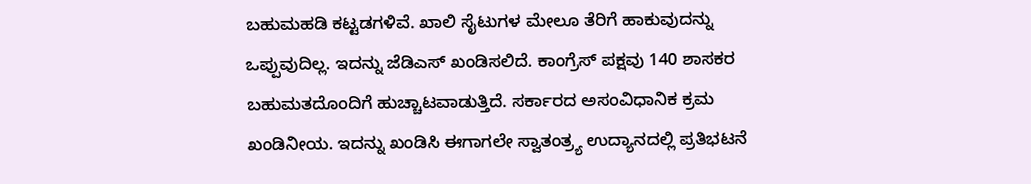ಬಹುಮಹಡಿ ಕಟ್ಟಡಗಳಿವೆ. ಖಾಲಿ ಸೈಟುಗಳ ಮೇಲೂ ತೆರಿಗೆ ಹಾಕುವುದನ್ನು ಒಪ್ಪುವುದಿಲ್ಲ. ಇದನ್ನು ಜೆಡಿಎಸ್‌ ಖಂಡಿಸಲಿದೆ. ಕಾಂಗ್ರೆಸ್‌ ಪಕ್ಷವು 140 ಶಾಸಕರ ಬಹುಮತದೊಂದಿಗೆ ಹುಚ್ಚಾಟವಾಡುತ್ತಿದೆ. ಸರ್ಕಾರದ ಅಸಂವಿಧಾನಿಕ ಕ್ರಮ ಖಂಡಿನೀಯ. ಇದನ್ನು ಖಂಡಿಸಿ ಈಗಾಗಲೇ ಸ್ವಾತಂತ್ರ್ಯ ಉದ್ಯಾನದಲ್ಲಿ ಪ್ರತಿಭಟನೆ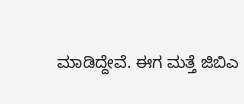ಮಾಡಿದ್ದೇವೆ. ಈಗ ಮತ್ತೆ ಜಿಬಿಎ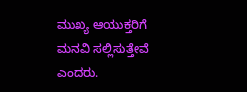ಮುಖ್ಯ ಆಯುಕ್ತರಿಗೆ ಮನವಿ ಸಲ್ಲಿಸುತ್ತೇವೆ ಎಂದರು.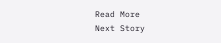Read More
Next Story